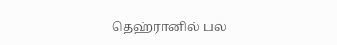தெஹ்ரானில் பல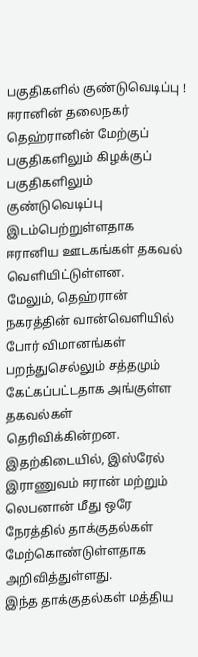பகுதிகளில் குண்டுவெடிப்பு !
ஈரானின் தலைநகர் தெஹ்ரானின் மேற்குப் பகுதிகளிலும் கிழக்குப் பகுதிகளிலும் குண்டுவெடிப்பு இடம்பெற்றுள்ளதாக ஈரானிய ஊடகங்கள் தகவல் வெளியிட்டுள்ளன.
மேலும், தெஹ்ரான் நகரத்தின் வான்வெளியில் போர் விமானங்கள் பறந்துசெல்லும் சத்தமும் கேட்கப்பட்டதாக அங்குள்ள தகவல்கள் தெரிவிக்கின்றன.
இதற்கிடையில், இஸ்ரேல் இராணுவம் ஈரான் மற்றும் லெபனான் மீது ஒரே நேரத்தில் தாக்குதல்கள் மேற்கொண்டுள்ளதாக அறிவித்துள்ளது.
இந்த தாக்குதல்கள் மத்திய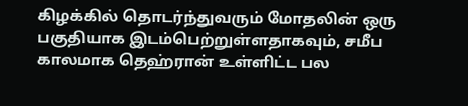கிழக்கில் தொடர்ந்துவரும் மோதலின் ஒரு பகுதியாக இடம்பெற்றுள்ளதாகவும், சமீப காலமாக தெஹ்ரான் உள்ளிட்ட பல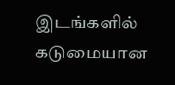இடங்களில் கடுமையான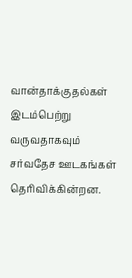வான்தாக்குதல்கள் இடம்பெற்று வருவதாகவும் சர்வதேச ஊடகங்கள் தெரிவிக்கின்றன.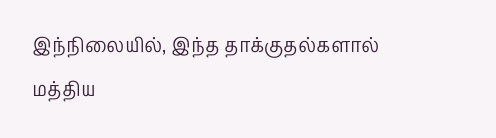இந்நிலையில், இந்த தாக்குதல்களால் மத்திய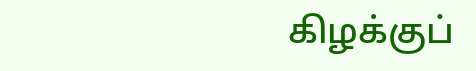கிழக்குப்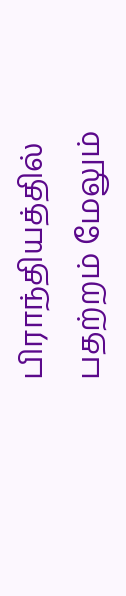பிராந்தியத்தில் பதற்றம் மேலும்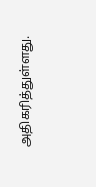அதிகரித்துள்ளது.